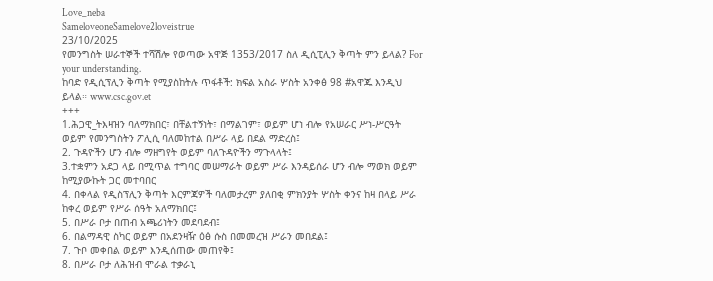Love_neba
SameloveoneSamelove2loveistrue
23/10/2025
የመንግስት ሠራተኞች ተሻሽሎ የወጣው አዋጅ 1353/2017 ስለ ዲሲፒሊን ቅጣት ምን ይላል? For your understanding.
ከባድ የዲሲፕሊን ቅጣት የሚያስከትሉ ጥፋቶች: ክፍል አስራ ሦስት አንቀፅ 98 #አዋጁ እንዲህ ይላል። www.csc.gov.et
+++
1.ሕጋዊ_ትእዛዝን ባለማክበር፣ በቸልተኝነት፣ በማልገም፣ ወይም ሆነ ብሎ የአሠራር ሥነ-ሥርዓት ወይም የመንግስትን ፖሊሲ ባለመከተል በሥራ ላይ በደል ማድረስ፤
2. ጉዳዮችን ሆን ብሎ ማዘግየት ወይም ባለጉዳዮችን ማጉላላት፤
3.ተቋምን አደጋ ላይ በሚጥል ተግባር መሠማራት ወይም ሥራ እንዳይሰራ ሆን ብሎ ማወክ ወይም ከሚያውኩት ጋር መተባበር
4. በቀላል የዲስፕሊን ቅጣት እርምጃዎች ባለመታረም ያለበቂ ምክንያት ሦስት ቀንና ከዛ በላይ ሥራ ከቀረ ወይም የሥራ ሰዓት አለማክበር፤
5. በሥራ ቦታ በጠብ አጫሪነትን መደባደብ፤
6. በልማዳዊ ስካር ወይም በአደንዛዥ ዕፅ ሱስ በመመረዝ ሥራን መበደል፤
7. ጉቦ መቀበል ወይም እንዲሰጠው መጠየቅ፤
8. በሥራ ቦታ ለሕዝብ ሞራል ተቃራኒ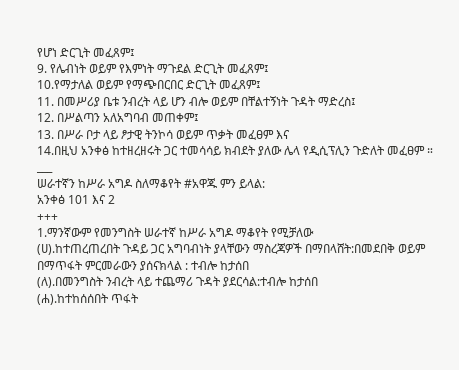የሆነ ድርጊት መፈጸም፤
9. የሌብነት ወይም የእምነት ማጉደል ድርጊት መፈጸም፤
10.የማታለል ወይም የማጭበርበር ድርጊት መፈጸም፤
11. በመሥሪያ ቤቱ ንብረት ላይ ሆን ብሎ ወይም በቸልተኝነት ጉዳት ማድረስ፤
12. በሥልጣን አለአግባብ መጠቀም፤
13. በሥራ ቦታ ላይ ፆታዊ ትንኮሳ ወይም ጥቃት መፈፀም እና
14.በዚህ አንቀፅ ከተዘረዘሩት ጋር ተመሳሳይ ክብደት ያለው ሌላ የዲሲፕሊን ጉድለት መፈፀም ።
___
ሠራተኛን ከሥራ አግዶ ስለማቆየት #አዋጁ ምን ይላል:
አንቀፅ 101 እና 2
+++
1.ማንኛውም የመንግስት ሠራተኛ ከሥራ አግዶ ማቆየት የሚቻለው
(ሀ).ከተጠረጠረበት ጉዳይ ጋር አግባብነት ያላቸውን ማስረጃዎች በማበላሸት:በመደበቅ ወይም በማጥፋት ምርመራውን ያሰናክላል : ተብሎ ከታሰበ
(ለ).በመንግስት ንብረት ላይ ተጨማሪ ጉዳት ያደርሳል:ተብሎ ከታሰበ
(ሐ).ከተከሰሰበት ጥፋት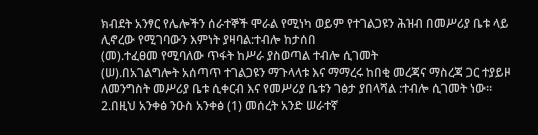ክብደት አንፃር የሌሎችን ሰራተኞች ሞራል የሚነካ ወይም የተገልጋዩን ሕዝብ በመሥሪያ ቤቱ ላይ ሊኖረው የሚገባውን እምነት ያዛባል:ተብሎ ከታሰበ
(መ).ተፈፀመ የሚባለው ጥፋት ከሥራ ያስወጣል ተብሎ ሲገመት
(ሠ).በአገልግሎት አሰጣጥ ተገልጋዩን ማጉላላቱ እና ማማረሩ ከበቂ መረጃና ማስረጃ ጋር ተያይዞ ለመንግስት መሥሪያ ቤቱ ሲቀርብ እና የመሥሪያ ቤቱን ገፅታ ያበላሻል :ተብሎ ሲገመት ነው።
2.በዚህ አንቀፅ ንዑስ አንቀፅ (1) መሰረት አንድ ሠራተኛ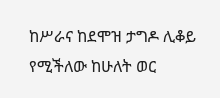ከሥራና ከደሞዝ ታግዶ ሊቆይ የሚችለው ከሁለት ወር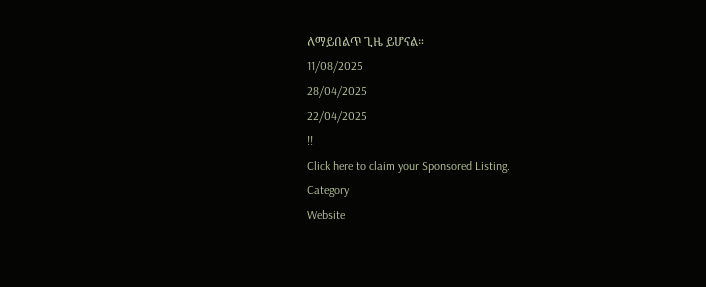ለማይበልጥ ጊዜ ይሆናል።
11/08/2025
28/04/2025
22/04/2025
!!
Click here to claim your Sponsored Listing.
Category
Website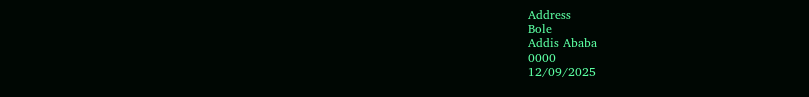Address
Bole
Addis Ababa
0000
12/09/2025